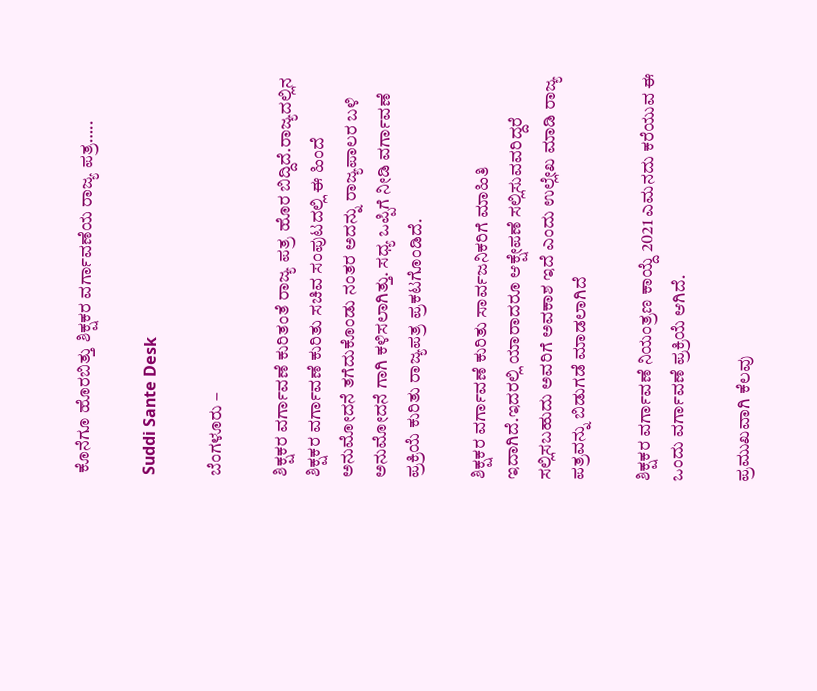ಕೊನೆಗೂ ಹೊರಬಿತ್ತು ಶಿಕ್ಷಕರ ವರ್ಗಾವಣೆಯ ರಾಜ್ಯ ಪತ್ರ…..

Suddi Sante Desk

ಬೆಂಗಳೂರು –

ಶಿಕ್ಷಕರ ವರ್ಗಾವಣೆ ಕುರಿತಂತೆ ರಾಜ್ಯ ಪತ್ರ ಹೊರ ಬಿದ್ದಿದೆ.ರಾಜ್ಯದಲ್ಲಿನ ಶಿಕ್ಷಕರ ವರ್ಗಾವಣೆ ಕುರಿತು ಸಚಿವ ಸಂಪುಟದಲ್ಲಿ ಈ ಹಿಂದೆ ಅನುಮೋದನೆ ತಗೆದುಕೊಂಡು ನಂತರ ಅದನ್ನು ರಾಜ್ಯಪಾಲರ ಬಳಿ ಅನುಮೋದನೆ ಗಾಗಿ ಕಳಿಸಲಾಗಿತ್ತು. ಸಧ್ಯ ಒಪ್ಪಿಗೆ ನೀಡಿ ವರ್ಗಾವಣೆ ಪ್ರಕ್ರಿಯೆ ಕುರಿತು ರಾಜ್ಯಪತ್ರ ಪ್ರಕಟಗೊಂಡಿದೆ.

ಶಿಕ್ಷಕರ ವರ್ಗಾವಣೆ ಕುರಿತು ಸಾರ್ವಜನಿಕರಿಗೆ ಮಾಹಿತಿ ಇದಾಗಿದೆ.ಇದರಲ್ಲಿ ಯಾರಾದರೂ ಆಕ್ಷೇಪಣೆ ಸಲ್ಲಿಸುವವರಿದ್ದರೆ ಸಲ್ಲಿಸಬಹುದು ಅವರಿಗೆ ಅವಕಾಶ ಇದೆ ಎಂದು ಉಲ್ಲೇಖ ಮಾಡಿ ರಾಜ್ಯ ಪತ್ರವನ್ನು ಬಿಡುಗಡೆ ಮಾಡಲಾಗಿದೆ

ಶಿಕ್ಷಕರ ವರ್ಗಾವಣೆ ನಿಯಂತ್ರಣ ಕಾಯ್ದೆ 2021 ಎಮನದು ಕರೆಯುವ ಈ ಒಂದು ವರ್ಗಾವಣೆ ಪ್ರಕ್ರಿಯೆ ಆಗಿದೆ‌.

ಪ್ರಮುಖವಾಗಿ ಕೆಲವು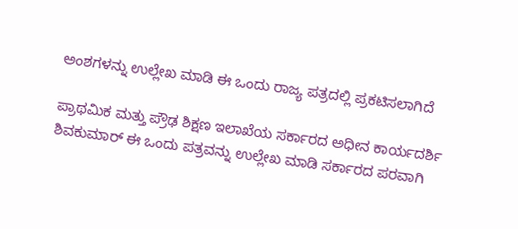ಅಂಶಗಳನ್ನು ಉಲ್ಲೇಖ ಮಾಡಿ ಈ ಒಂದು ರಾಜ್ಯ ಪತ್ರದಲ್ಲಿ ಪ್ರಕಟಿಸಲಾಗಿದೆ

ಪ್ರಾಥಮಿಕ ಮತ್ತು ಪ್ರೌಢ ಶಿಕ್ಷಣ ಇಲಾಖೆಯ ಸರ್ಕಾರದ ಅಧೀನ ಕಾರ್ಯದರ್ಶಿ ಶಿವಕುಮಾರ್ ಈ ಒಂದು ಪತ್ರವನ್ನು ಉಲ್ಲೇಖ ಮಾಡಿ ಸರ್ಕಾರದ ಪರವಾಗಿ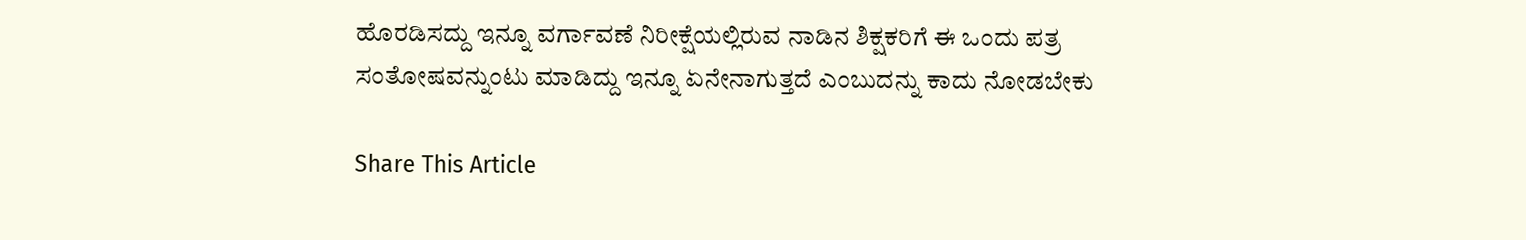ಹೊರಡಿಸದ್ದು ಇನ್ನೂ ವರ್ಗಾವಣೆ ನಿರೀಕ್ಷೆಯಲ್ಲಿರುವ ನಾಡಿನ ಶಿಕ್ಷಕರಿಗೆ ಈ ಒಂದು ಪತ್ರ ಸಂತೋಷವನ್ನುಂಟು ಮಾಡಿದ್ದು ಇನ್ನೂ ಏನೇನಾಗುತ್ತದೆ ಎಂಬುದನ್ನು ಕಾದು ನೋಡಬೇಕು

Share This Article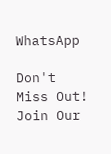WhatsApp

Don't Miss Out! Join Our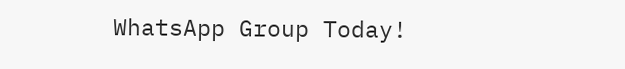WhatsApp Group Today!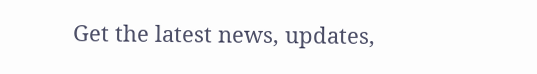Get the latest news, updates,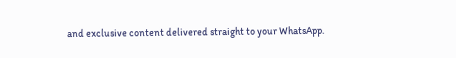and exclusive content delivered straight to your WhatsApp.